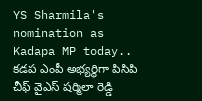YS Sharmila's nomination as Kadapa MP today..
కడప ఎంపీ అభ్యర్థిగా పిసిపి చీఫ్ వైఎస్ షర్మిలా రెడ్డి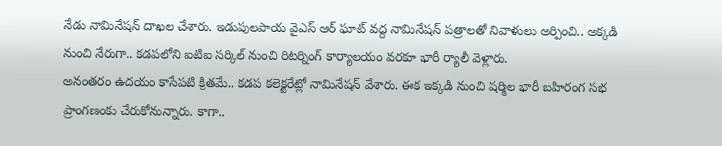నేడు నామినేషన్ దాఖల చేశారు. ఇడుపులపాయ వైఎస్ ఆర్ ఘాట్ వద్ద నామినేషన్ పత్రాలతో నివాళులు అర్పించి.. అక్కడి నుంచి నేరుగా.. కడపలోని ఐటిఐ సర్కిల్ నుంచి రిటర్నింగ్ కార్యాలయం వరకూ భారీ ర్యాలీ వెళ్లారు.
అనంతరం ఉదయం కాసేపటి క్రితమే.. కడప కలెక్టరేట్లో నామినేషన్ వేశారు. ఈక ఇక్కడి నుంచి షర్మిల భారీ బహిరంగ సభ ప్రాంగణంకు చేరుకోనున్నారు. కాగా..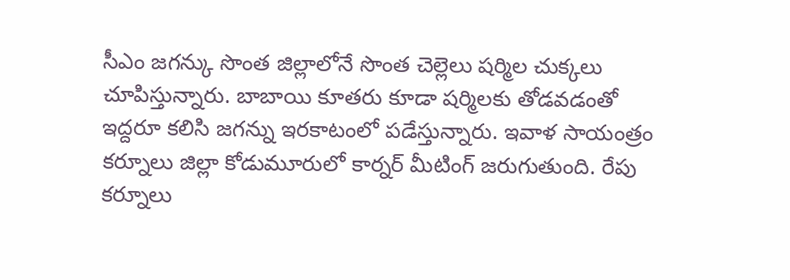సీఎం జగన్కు సొంత జిల్లాలోనే సొంత చెల్లెలు షర్మిల చుక్కలు చూపిస్తున్నారు. బాబాయి కూతరు కూడా షర్మిలకు తోడవడంతో ఇద్దరూ కలిసి జగన్ను ఇరకాటంలో పడేస్తున్నారు. ఇవాళ సాయంత్రం కర్నూలు జిల్లా కోడుమూరులో కార్నర్ మీటింగ్ జరుగుతుంది. రేపు కర్నూలు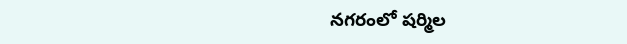నగరంలో షర్మిల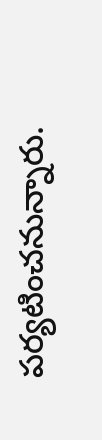పర్యటించనున్నారు.